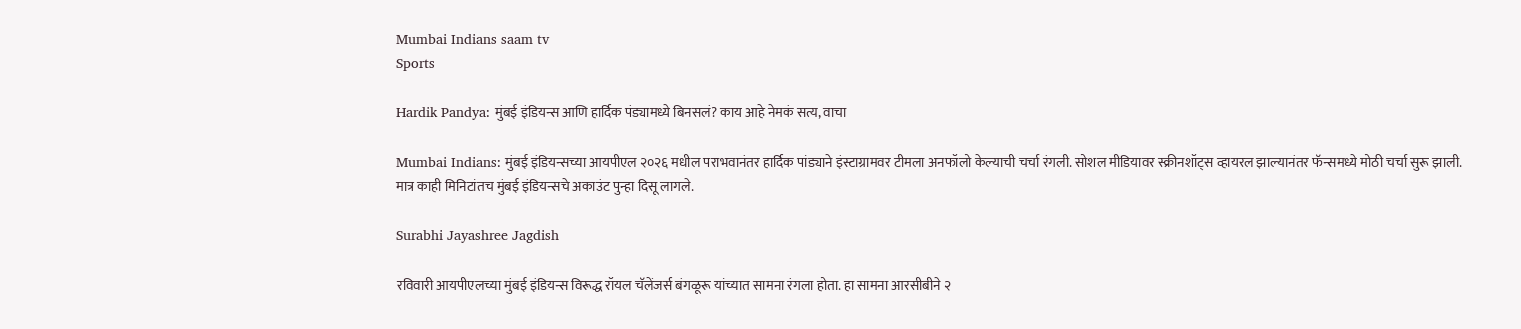Mumbai Indians saam tv
Sports

Hardik Pandya: मुंबई इंडियन्स आणि हार्दिक पंड्यामध्ये बिनसलं? काय आहे नेमकं सत्य, वाचा

Mumbai Indians: मुंबई इंडियन्सच्या आयपीएल २०२६ मधील पराभवानंतर हार्दिक पांड्याने इंस्टाग्रामवर टीमला अनफॉलो केल्याची चर्चा रंगली. सोशल मीडियावर स्क्रीनशॉट्स व्हायरल झाल्यानंतर फॅन्समध्ये मोठी चर्चा सुरू झाली. मात्र काही मिनिटांतच मुंबई इंडियन्सचे अकाउंट पुन्हा दिसू लागले.

Surabhi Jayashree Jagdish

रविवारी आयपीएलच्या मुंबई इंडियन्स विरूद्ध रॉयल चॅलेंजर्स बंगळूरू यांच्यात सामना रंगला होता. हा सामना आरसीबीने २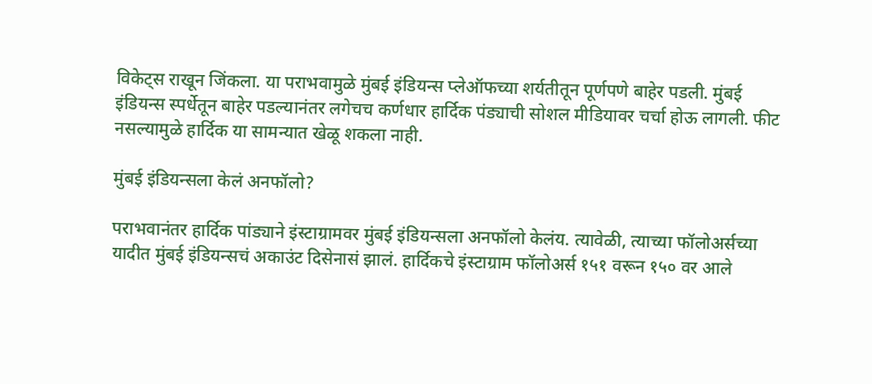विकेट्स राखून जिंकला. या पराभवामुळे मुंबई इंडियन्स प्लेऑफच्या शर्यतीतून पूर्णपणे बाहेर पडली. मुंबई इंडियन्स स्पर्धेतून बाहेर पडल्यानंतर लगेचच कर्णधार हार्दिक पंड्याची सोशल मीडियावर चर्चा होऊ लागली. फीट नसल्यामुळे हार्दिक या सामन्यात खेळू शकला नाही.

मुंबई इंडियन्सला केलं अनफॉलो?

पराभवानंतर हार्दिक पांड्याने इंस्टाग्रामवर मुंबई इंडियन्सला अनफॉलो केलंय. त्यावेळी, त्याच्या फॉलोअर्सच्या यादीत मुंबई इंडियन्सचं अकाउंट दिसेनासं झालं. हार्दिकचे इंस्टाग्राम फॉलोअर्स १५१ वरून १५० वर आले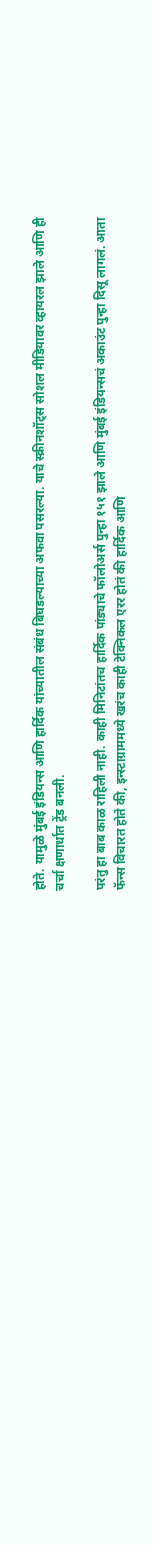होते. यामुळे मुंबई इंडियन्स आणि हार्दिक यांच्यातील संबंध बिघडल्याच्या अफवा पसरल्या. याचे स्क्रीनशॉट्स सोशल मीडियावर व्हायरल झाले आणि ही चर्चा क्षणार्धात ट्रेंड बनली.

परंतु हा बाब काळ राहिली नाही. काही मिनिटांतच हार्दिक पांड्याचे फॉलोअर्स पुन्हा १५१ झाले आणि मुंबई इंडियन्सचं अकाउंट पुन्हा दिसू लागलं. आता फॅन्स विचारत होते की, इन्स्टाग्राममध्ये खरंच काही टेक्निकल एरर होतं की हार्दिक आणि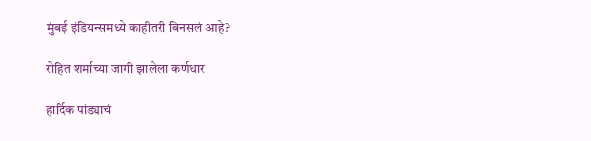मुंबई इंडियन्समध्ये काहीतरी बिनसलं आहे?

रोहित शर्माच्या जागी झालेला कर्णधार

हार्दिक पांड्याचं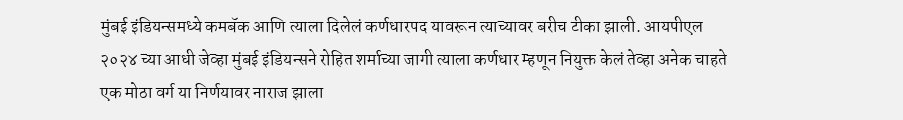मुंबई इंडियन्समध्ये कमबॅक आणि त्याला दिलेलं कर्णधारपद यावरून त्याच्यावर बरीच टीका झाली. आयपीएल २०२४ च्या आधी जेव्हा मुंबई इंडियन्सने रोहित शर्माच्या जागी त्याला कर्णधार म्हणून नियुक्त केलं तेव्हा अनेक चाहते एक मोठा वर्ग या निर्णयावर नाराज झाला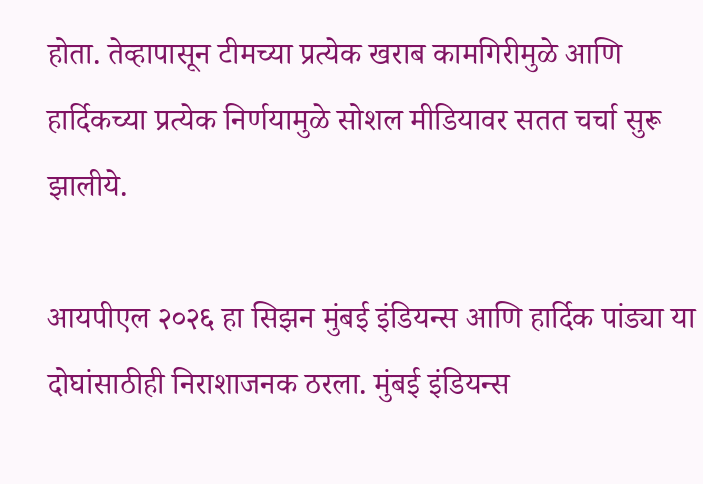होता. तेव्हापासून टीमच्या प्रत्येक खराब कामगिरीमुळे आणि हार्दिकच्या प्रत्येक निर्णयामुळे सोशल मीडियावर सतत चर्चा सुरू झालीये.

आयपीएल २०२६ हा सिझन मुंबई इंडियन्स आणि हार्दिक पांड्या या दोघांसाठीही निराशाजनक ठरला. मुंबई इंडियन्स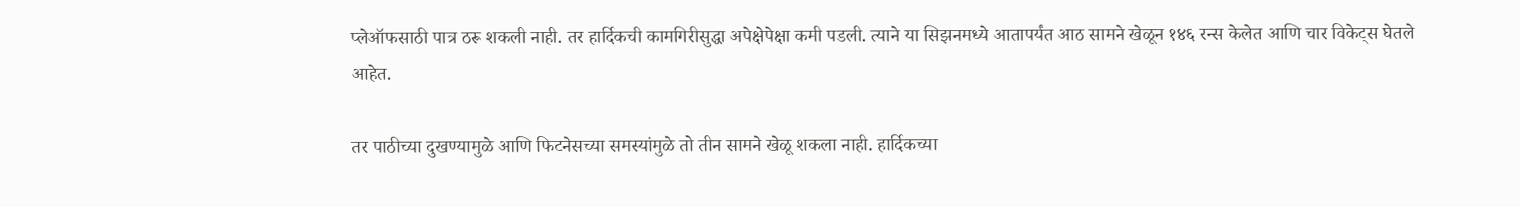प्लेऑफसाठी पात्र ठरू शकली नाही. तर हार्दिकची कामगिरीसुद्धा अपेक्षेपेक्षा कमी पडली. त्याने या सिझनमध्ये आतापर्यंत आठ सामने खेळून १४६ रन्स केलेत आणि चार विकेट्स घेतले आहेत.

तर पाठीच्या दुखण्यामुळे आणि फिटनेसच्या समस्यांमुळे तो तीन सामने खेळू शकला नाही. हार्दिकच्या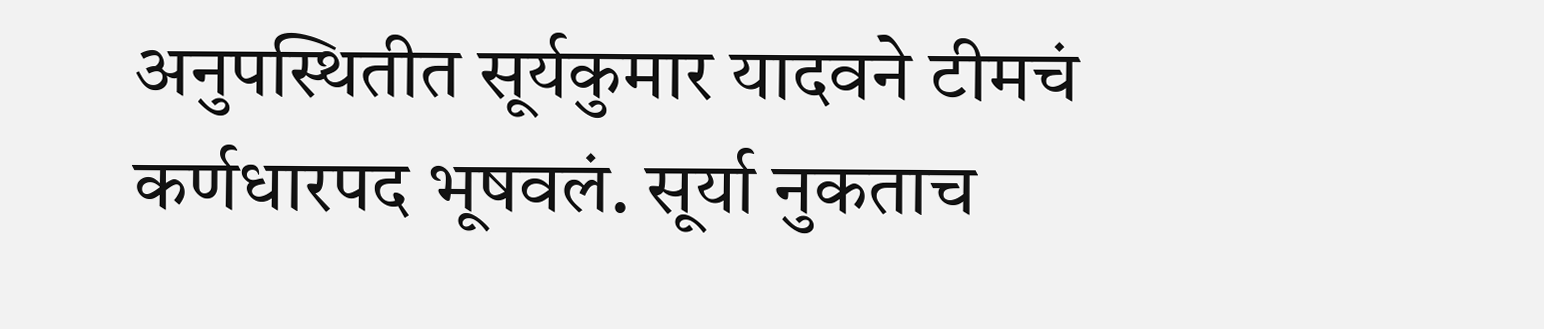अनुपस्थितीत सूर्यकुमार यादवने टीमचं कर्णधारपद भूषवलं. सूर्या नुकताच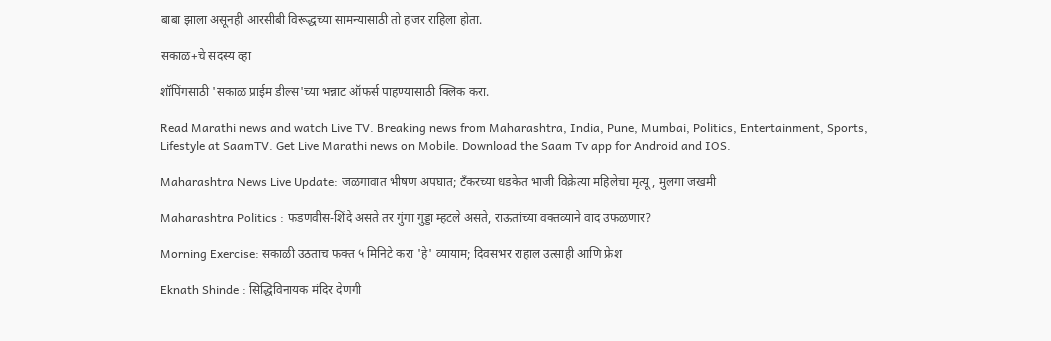बाबा झाला असूनही आरसीबी विरूद्धच्या सामन्यासाठी तो हजर राहिला होता.

सकाळ+चे सदस्य व्हा

शॉपिंगसाठी 'सकाळ प्राईम डील्स'च्या भन्नाट ऑफर्स पाहण्यासाठी क्लिक करा.

Read Marathi news and watch Live TV. Breaking news from Maharashtra, India, Pune, Mumbai, Politics, Entertainment, Sports, Lifestyle at SaamTV. Get Live Marathi news on Mobile. Download the Saam Tv app for Android and IOS.

Maharashtra News Live Update: जळगावात भीषण अपघात; टँकरच्या धडकेत भाजी विक्रेत्या महिलेचा मृत्यू, मुलगा जखमी

Maharashtra Politics : फडणवीस-शिंदे असते तर गुंगा गुड्डा म्हटले असते, राऊतांच्या वक्तव्याने वाद उफळणार?

Morning Exercise: सकाळी उठताच फक्त ५ मिनिटे करा 'हे' व्यायाम; दिवसभर राहाल उत्साही आणि फ्रेश

Eknath Shinde : सिद्धिविनायक मंदिर देणगी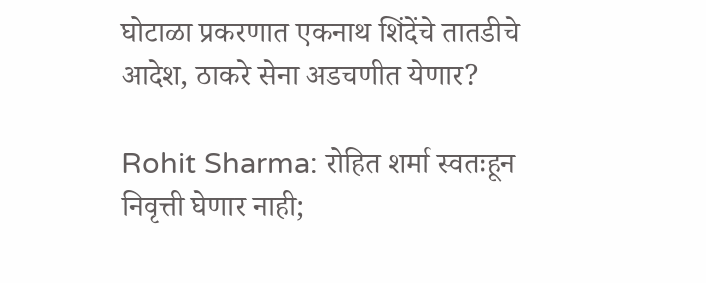घोटाळा प्रकरणात एकनाथ शिंदेंचे तातडीचे आदेश, ठाकरे सेना अडचणीत येणार?

Rohit Sharma: रोहित शर्मा स्वतःहून निवृत्ती घेणार नाही;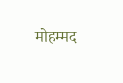मोहम्मद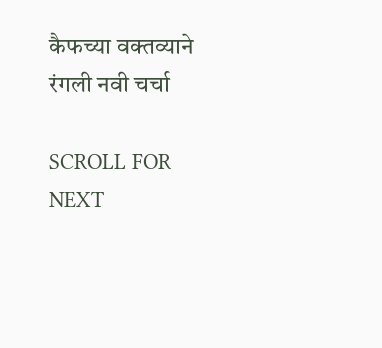कैफच्या वक्तव्याने रंगली नवी चर्चा

SCROLL FOR NEXT